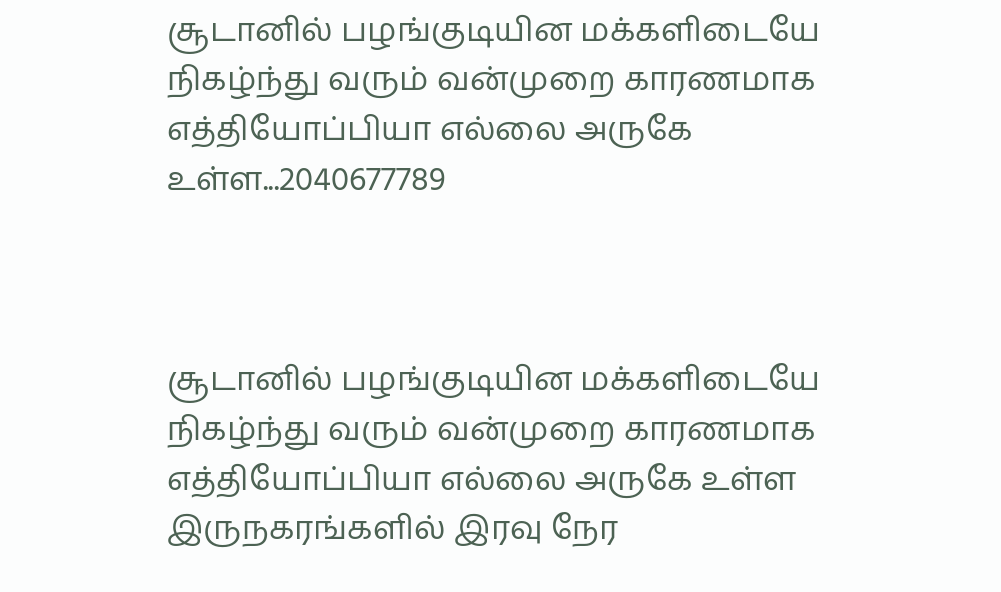சூடானில் பழங்குடியின மக்களிடையே நிகழ்ந்து வரும் வன்முறை காரணமாக எத்தியோப்பியா எல்லை அருகே உள்ள...2040677789



சூடானில் பழங்குடியின மக்களிடையே நிகழ்ந்து வரும் வன்முறை காரணமாக எத்தியோப்பியா எல்லை அருகே உள்ள இருநகரங்களில் இரவு நேர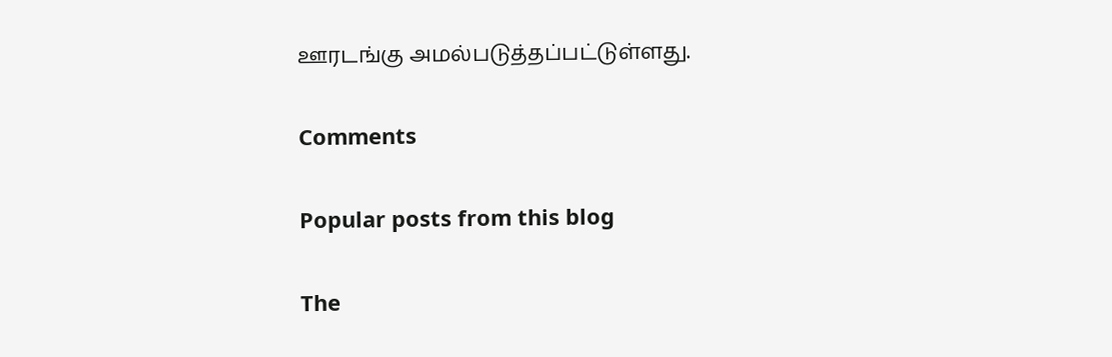ஊரடங்கு அமல்படுத்தப்பட்டுள்ளது.

Comments

Popular posts from this blog

The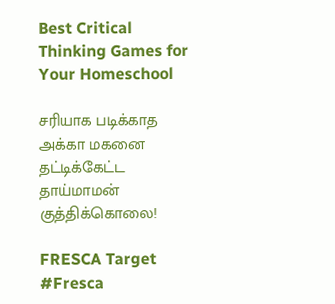Best Critical Thinking Games for Your Homeschool

சரியாக படிக்காத அக்கா மகனை தட்டிக்கேட்ட தாய்மாமன் குத்திக்கொலை!

FRESCA Target #Fresca